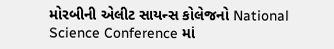મોરબીની એલીટ સાયન્સ કોલેજનો National Science Conference માં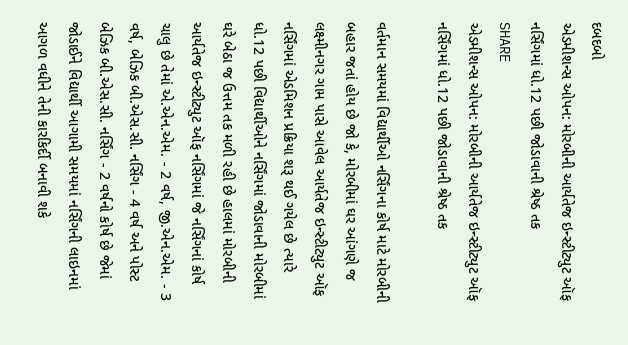દબદબો
એડમીશન્સ ઓપન: મોરબીની આર્યતેજ ઇન્સ્ટીટ્યુટ ઑફ નર્સિંગમાં ધો.12 પછી જોડાવાની શ્રેષ્ઠ તક
SHARE
એડમીશન્સ ઓપન: મોરબીની આર્યતેજ ઇન્સ્ટીટ્યુટ ઑફ નર્સિંગમાં ધો.12 પછી જોડાવાની શ્રેષ્ઠ તક

વર્તમાન સમયમાં વિદ્યાર્થીઓ નર્સિંગના કોર્ષ માટે મોરબીની બહાર જતાં હોય છે જો કે, મોરબીમાં ઘર આંગણે જ લક્ષ્મીનગર ગામ પાસે આવેલ આર્યતેજ ઇન્સ્ટીટ્યુટ ઑફ નર્સિંગમાં એડમિશન પ્રક્રિયા શરૂ થઈ ગયેલ છે ત્યારે ધો.12 પછી વિદ્યાર્થીઓને નર્સિંગમાં જોડાવાની મોરબીમાં ઘરે બેઠા જ ઉત્તમ તક મળી રહી છે હાલમાં મોરબીની આર્યતેજ ઇન્સ્ટીટ્યુટ ઑફ નર્સિંગમાં જે નર્સિંગનાં કોર્ષ ચાલુ છે તેમાં એ.એન.એમ. - 2 વર્ષ, જી.એન.એમ. - 3 વર્ષ, બેઝિક બી.એસ.સી. નર્સિંગ - 4 વર્ષ અને પોસ્ટ બેઝિક બી.એસ.સી. નર્સિંગ - 2 વર્ષનો કોર્ષ છે જેમાં જોડાઈને વિદ્યાર્થી આગામી સમયમાં નર્સિંગની લાઇનમાં આગળ વધીને તેની કારકિર્દી બનાવી શકે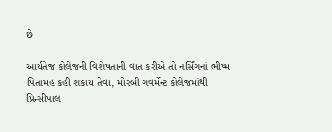છે

આર્યતેજ કોલેજની વિશેષતાની વાત કરીએ તો નર્સિંગનાં ભીષ્મ પિતામહ કહી શકાય તેવા, મોરબી ગવર્મેન્ટ કોલેજમાંથી પ્રિન્સીપાલ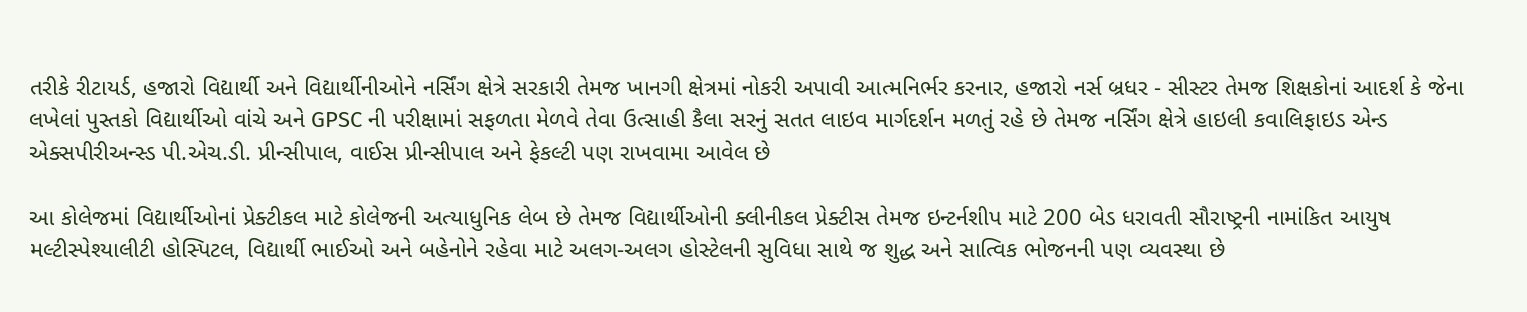તરીકે રીટાયર્ડ, હજારો વિદ્યાર્થી અને વિદ્યાર્થીનીઓને નર્સિંગ ક્ષેત્રે સરકારી તેમજ ખાનગી ક્ષેત્રમાં નોકરી અપાવી આત્મનિર્ભર કરનાર, હજારો નર્સ બ્રધર - સીસ્ટર તેમજ શિક્ષકોનાં આદર્શ કે જેના લખેલાં પુસ્તકો વિદ્યાર્થીઓ વાંચે અને GPSC ની પરીક્ષામાં સફળતા મેળવે તેવા ઉત્સાહી કૈલા સરનું સતત લાઇવ માર્ગદર્શન મળતું રહે છે તેમજ નર્સિંગ ક્ષેત્રે હાઇલી કવાલિફાઇડ એન્ડ એક્સપીરીઅન્સ્ડ પી.એચ.ડી. પ્રીન્સીપાલ, વાઈસ પ્રીન્સીપાલ અને ફેકલ્ટી પણ રાખવામા આવેલ છે

આ કોલેજમાં વિદ્યાર્થીઓનાં પ્રેક્ટીકલ માટે કોલેજની અત્યાધુનિક લેબ છે તેમજ વિદ્યાર્થીઓની ક્લીનીકલ પ્રેક્ટીસ તેમજ ઇન્ટર્નશીપ માટે 200 બેડ ધરાવતી સૌરાષ્ટ્રની નામાંકિત આયુષ મલ્ટીસ્પેશ્યાલીટી હોસ્પિટલ, વિદ્યાર્થી ભાઈઓ અને બહેનોને રહેવા માટે અલગ-અલગ હોસ્ટેલની સુવિધા સાથે જ શુદ્ધ અને સાત્વિક ભોજનની પણ વ્યવસ્થા છે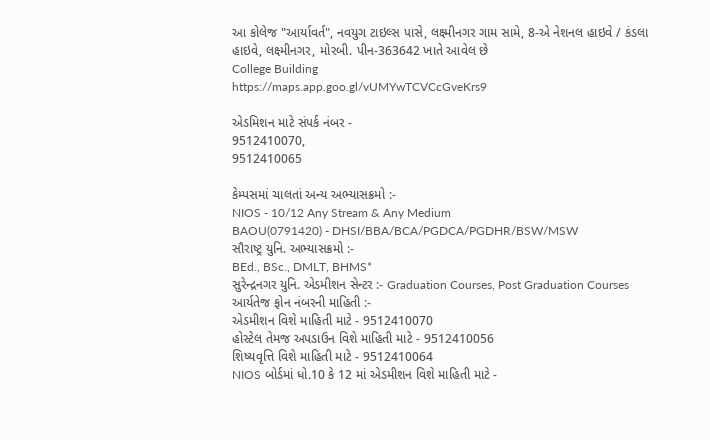આ કોલેજ "આર્યાવર્ત", નવયુગ ટાઇલ્સ પાસે, લક્ષ્મીનગર ગામ સામે, 8-એ નેશનલ હાઇવે / કંડલા હાઇવે, લક્ષ્મીનગર, મોરબી. પીન-363642 ખાતે આવેલ છે
College Building
https://maps.app.goo.gl/vUMYwTCVCcGveKrs9

એડમિશન માટે સંપર્ક નંબર -
9512410070,
9512410065

કેમ્પસમાં ચાલતાં અન્ય અભ્યાસક્રમો :-
NIOS - 10/12 Any Stream & Any Medium
BAOU(0791420) - DHSI/BBA/BCA/PGDCA/PGDHR/BSW/MSW
સૌરાષ્ટ્ર યુનિ. અભ્યાસક્રમો :-
BEd., BSc., DMLT, BHMS*
સુરેન્દ્રનગર યુનિ. એડમીશન સેન્ટર :- Graduation Courses, Post Graduation Courses
આર્યતેજ ફોન નંબરની માહિતી :-
એડમીશન વિશે માહિતી માટે - 9512410070
હોસ્ટેલ તેમજ અપડાઉન વિશે માહિતી માટે - 9512410056
શિષ્યવૃત્તિ વિશે માહિતી માટે - 9512410064
NIOS બોર્ડમાં ધો.10 કે 12 માં એડમીશન વિશે માહિતી માટે -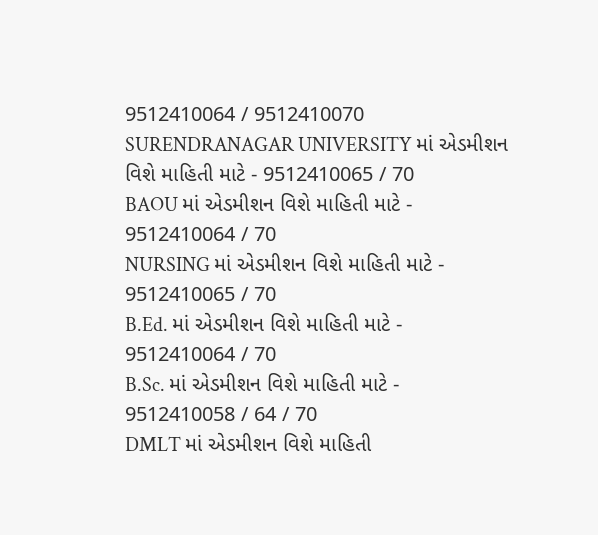9512410064 / 9512410070
SURENDRANAGAR UNIVERSITY માં એડમીશન વિશે માહિતી માટે - 9512410065 / 70
BAOU માં એડમીશન વિશે માહિતી માટે -
9512410064 / 70
NURSING માં એડમીશન વિશે માહિતી માટે - 9512410065 / 70
B.Ed. માં એડમીશન વિશે માહિતી માટે -
9512410064 / 70
B.Sc. માં એડમીશન વિશે માહિતી માટે -
9512410058 / 64 / 70
DMLT માં એડમીશન વિશે માહિતી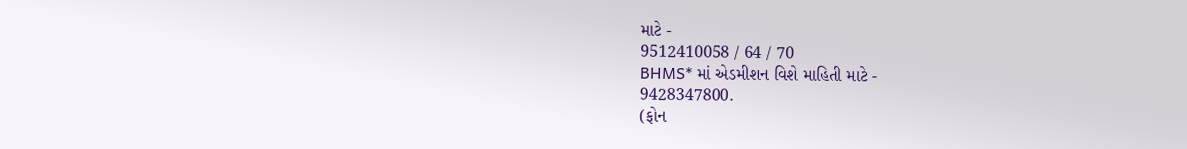માટે -
9512410058 / 64 / 70
BHMS* માં એડમીશન વિશે માહિતી માટે -
9428347800.
(ફોન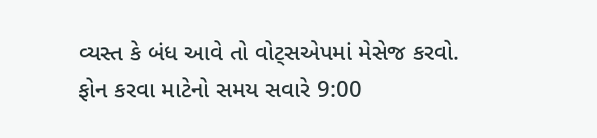વ્યસ્ત કે બંધ આવે તો વોટ્સએપમાં મેસેજ કરવો. ફોન કરવા માટેનો સમય સવારે 9:00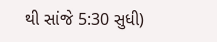થી સાંજે 5:30 સુધી)